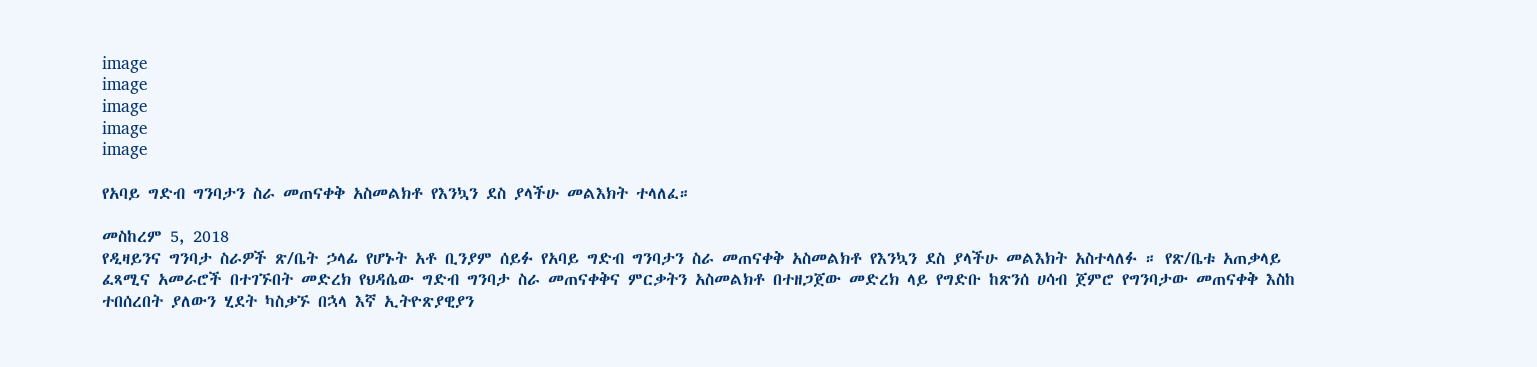image
image
image
image
image

የአባይ ግድብ ግንባታን ስራ መጠናቀቅ አስመልክቶ የእንኳን ደስ ያላችሁ መልእክት ተላለፈ።

መስከረም 5, 2018
የዲዛይንና ግንባታ ስራዎች ጽ/ቤት ኃላፊ የሆኑት አቶ ቢንያም ሰይፉ የአባይ ግድብ ግንባታን ስራ መጠናቀቅ አስመልክቶ የእንኳን ደስ ያላችሁ መልእክት አስተላለፉ ። የጽ/ቤቱ አጠቃላይ ፈጻሚና አመራሮች በተገኙበት መድረክ የህዳሴው ግድብ ግንባታ ስራ መጠናቀቅና ምርቃትን አስመልክቶ በተዘጋጀው መድረክ ላይ የግድቡ ከጽንሰ ሀሳብ ጀምሮ የግንባታው መጠናቀቅ እስከ ተበሰረበት ያለውን ሂደት ካስቃኙ በኋላ እኛ ኢትዮጽያዊያን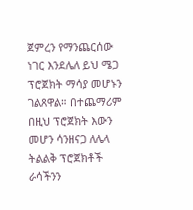ጀምረን የማንጨርሰው ነገር እንደሌለ ይህ ሜጋ ፕሮጀክት ማሳያ መሆኑን ገልጸዋል። በተጨማሪም በዚህ ፕሮጀክት እውን መሆን ሳንዘናጋ ለሌላ ትልልቅ ፕሮጀክቶች ራሳችንን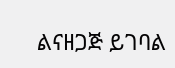ልናዘጋጅ ይገባል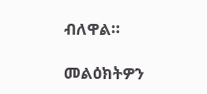ብለዋል።

መልዕክትዎን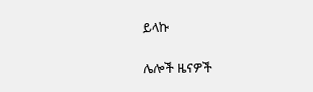ይላኩ

ሌሎች ዜናዎች